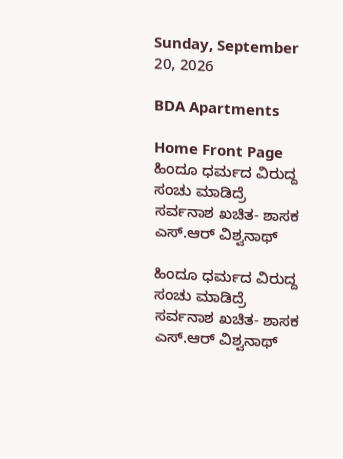Sunday, September 20, 2026

BDA Apartments

Home Front Page ಹಿಂದೂ ಧರ್ಮದ ವಿರುದ್ದ ಸಂಚು ಮಾಡಿದ್ರೆ ಸರ್ವನಾಶ ಖಚಿತ- ಶಾಸಕ ಎಸ್.ಆರ್ ವಿಶ್ವನಾಥ್

ಹಿಂದೂ ಧರ್ಮದ ವಿರುದ್ದ ಸಂಚು ಮಾಡಿದ್ರೆ ಸರ್ವನಾಶ ಖಚಿತ- ಶಾಸಕ ಎಸ್.ಆರ್ ವಿಶ್ವನಾಥ್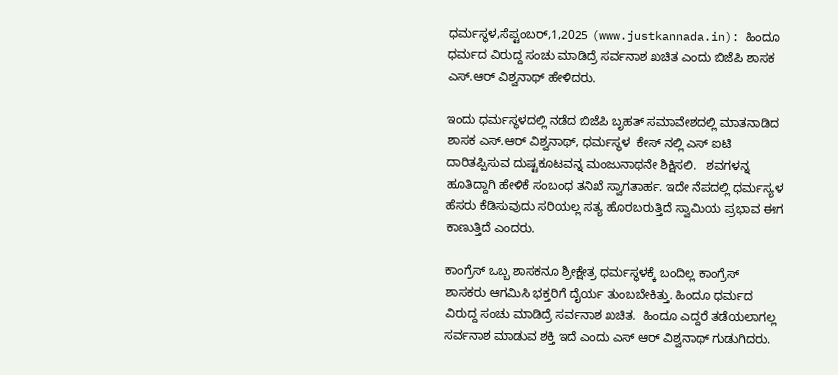ಧರ್ಮಸ್ಥಳ,ಸೆಪ್ಟಂಬರ್,1,2025 (www.justkannada.in): ಹಿಂದೂ ಧರ್ಮದ ವಿರುದ್ದ ಸಂಚು ಮಾಡಿದ್ರೆ ಸರ್ವನಾಶ ಖಚಿತ ಎಂದು ಬಿಜೆಪಿ ಶಾಸಕ ಎಸ್.ಆರ್ ವಿಶ್ವನಾಥ್ ಹೇಳಿದರು.

ಇಂದು ಧರ್ಮಸ್ಥಳದಲ್ಲಿ ನಡೆದ ಬಿಜೆಪಿ ಬೃಹತ್ ಸಮಾವೇಶದಲ್ಲಿ ಮಾತನಾಡಿದ ಶಾಸಕ ಎಸ್.ಆರ್ ವಿಶ್ವನಾಥ್, ಧರ್ಮಸ್ಥಳ  ಕೇಸ್ ನಲ್ಲಿ ಎಸ್ ಐಟಿ ದಾರಿತಪ್ಪಿಸುವ ದುಷ್ಟಕೂಟವನ್ನ ಮಂಜುನಾಥನೇ ಶಿಕ್ಷಿಸಲಿ.   ಶವಗಳನ್ನ ಹೂತಿದ್ದಾಗಿ ಹೇಳಿಕೆ ಸಂಬಂಧ ತನಿಖೆ ಸ್ವಾಗತಾರ್ಹ. ಇದೇ ನೆಪದಲ್ಲಿ ಧರ್ಮಸ್ಯಳ ಹೆಸರು ಕೆಡಿಸುವುದು ಸರಿಯಲ್ಲ ಸತ್ಯ ಹೊರಬರುತ್ತಿದೆ ಸ್ವಾಮಿಯ ಪ್ರಭಾವ ಈಗ ಕಾಣುತ್ತಿದೆ ಎಂದರು.

ಕಾಂಗ್ರೆಸ್ ಒಬ್ಬ ಶಾಸಕನೂ ಶ್ರೀಕ್ಷೇತ್ರ ಧರ್ಮಸ್ಥಳಕ್ಕೆ ಬಂದಿಲ್ಲ ಕಾಂಗ್ರೆಸ್ ಶಾಸಕರು ಆಗಮಿಸಿ ಭಕ್ತರಿಗೆ ದೈರ್ಯ ತುಂಬಬೇಕಿತ್ತು. ಹಿಂದೂ ಧರ್ಮದ ವಿರುದ್ದ ಸಂಚು ಮಾಡಿದ್ರೆ ಸರ್ವನಾಶ ಖಚಿತ.  ಹಿಂದೂ ಎದ್ದರೆ ತಡೆಯಲಾಗಲ್ಲ ಸರ್ವನಾಶ ಮಾಡುವ ಶಕ್ತಿ ಇದೆ ಎಂದು ಎಸ್ ಆರ್ ವಿಶ್ವನಾಥ್ ಗುಡುಗಿದರು.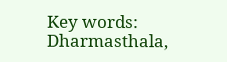Key words: Dharmasthala,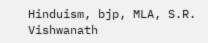Hinduism, bjp, MLA, S.R. Vishwanath